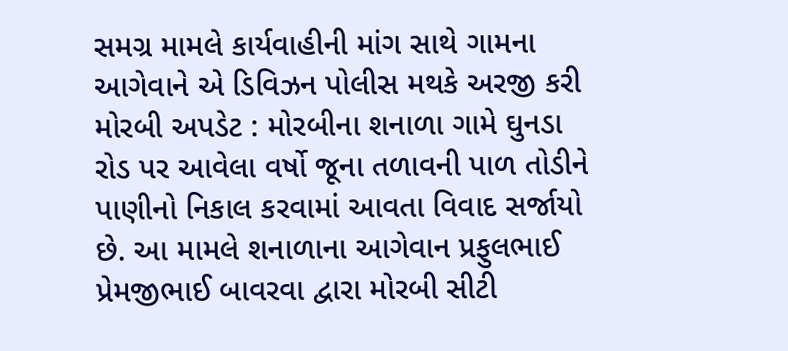સમગ્ર મામલે કાર્યવાહીની માંગ સાથે ગામના આગેવાને એ ડિવિઝન પોલીસ મથકે અરજી કરી મોરબી અપડેટ : મોરબીના શનાળા ગામે ઘુનડા રોડ પર આવેલા વર્ષો જૂના તળાવની પાળ તોડીને પાણીનો નિકાલ કરવામાં આવતા વિવાદ સર્જાયો છે. આ મામલે શનાળાના આગેવાન પ્રફુલભાઈ પ્રેમજીભાઈ બાવરવા દ્વારા મોરબી સીટી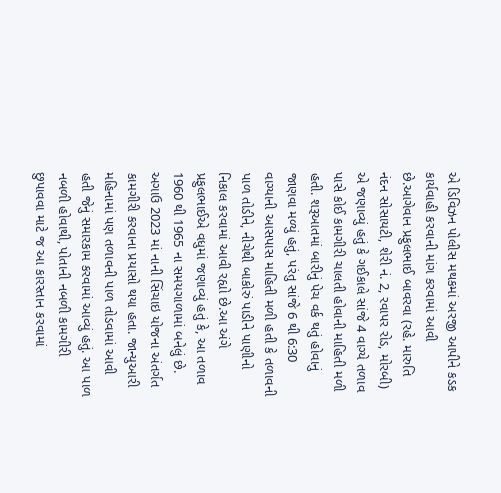એ ડિવિઝન પોલીસ મથકમાં અરજી આપીને કડક કાર્યવાહી કરવાની માંગ કરવામાં આવી છે.આગેવાન પ્રફુલભાઈ બાવરવા (રહે. મારુતિ નંદન સોસાયટી, શેરી નં. 2, રવાપર રોડ, મોરબી) એ જણાવ્યું હતું કે ગઈકાલે સાંજે 4 વાગ્યે તળાવ પાસે કોઈ કામગીરી ચાલતી હોવાની માહિતી મળી હતી. શરૂઆતમાં બારીનું પેચ વર્ક થતું હોવાનું જાણવા મળ્યું હતું, પરંતુ સાંજે 6 થી 6:30 વાગ્યાની આસપાસ માહિતી મળી હતી કે તળાવની પાળ તોડીને, નીચેથી બાકોરું પાડીને પાણીનો નિકાલ કરવામાં આવી રહ્યો છે.આ અંગે પ્રફુલભાઈએ વધુમાં જણાવ્યું હતું કે, આ તળાવ 1960 થી 1965 ના સમયગાળામાં બનેલું છે. અગાઉ 2023 માં નાની સિંચાઇ યોજના અંતર્ગત કામગીરી કરવાના પ્રયાસો થયા હતા. જાન્યુઆરી મહિનામાં પણ તળાવની પાળ તોડવામાં આવી હતી જેનું સમારકામ કરવામાં આવ્યું હતું. આ પાળ નબળી હોવાથી, પોતાની નબળી કામગીરી છુપાવવા માટે જ આ કારસ્તાન કરવામાં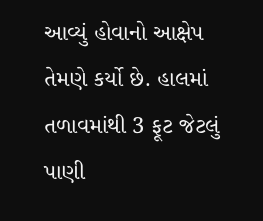આવ્યું હોવાનો આક્ષેપ તેમણે કર્યો છે. હાલમાં તળાવમાંથી 3 ફૂટ જેટલું પાણી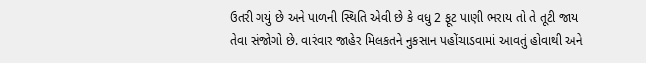ઉતરી ગયું છે અને પાળની સ્થિતિ એવી છે કે વધુ 2 ફૂટ પાણી ભરાય તો તે તૂટી જાય તેવા સંજોગો છે. વારંવાર જાહેર મિલકતને નુકસાન પહોંચાડવામાં આવતું હોવાથી અને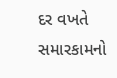દર વખતે સમારકામનો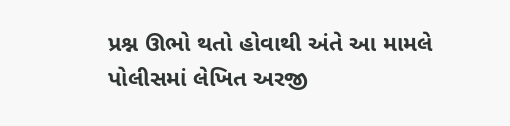પ્રશ્ન ઊભો થતો હોવાથી અંતે આ મામલે પોલીસમાં લેખિત અરજી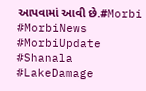આપવામાં આવી છે.#Morbi #MorbiNews #MorbiUpdate #Shanala #LakeDamage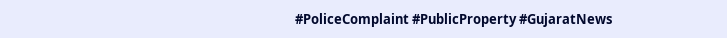#PoliceComplaint #PublicProperty #GujaratNews